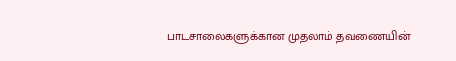பாடசாலைகளுக்கான முதலாம் தவணையின்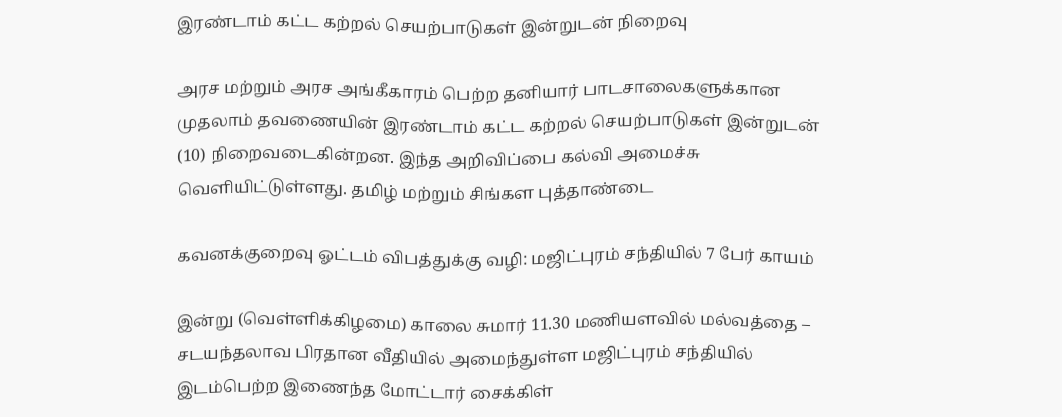இரண்டாம் கட்ட கற்றல் செயற்பாடுகள் இன்றுடன் நிறைவு

அரச மற்றும் அரச அங்கீகாரம் பெற்ற தனியார் பாடசாலைகளுக்கான முதலாம் தவணையின் இரண்டாம் கட்ட கற்றல் செயற்பாடுகள் இன்றுடன் (10) நிறைவடைகின்றன. இந்த அறிவிப்பை கல்வி அமைச்சு வெளியிட்டுள்ளது. தமிழ் மற்றும் சிங்கள புத்தாண்டை

கவனக்குறைவு ஓட்டம் விபத்துக்கு வழி: மஜிட்புரம் சந்தியில் 7 பேர் காயம்

இன்று (வெள்ளிக்கிழமை) காலை சுமார் 11.30 மணியளவில் மல்வத்தை – சடயந்தலாவ பிரதான வீதியில் அமைந்துள்ள மஜிட்புரம் சந்தியில் இடம்பெற்ற இணைந்த மோட்டார் சைக்கிள்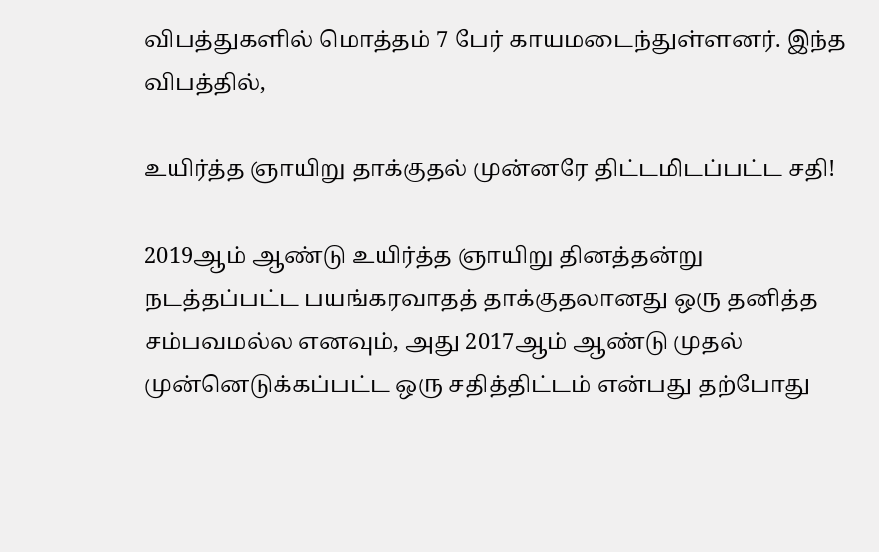விபத்துகளில் மொத்தம் 7 பேர் காயமடைந்துள்ளனர். இந்த விபத்தில்,

உயிர்த்த ஞாயிறு தாக்குதல் முன்னரே திட்டமிடப்பட்ட சதி!

2019ஆம் ஆண்டு உயிர்த்த ஞாயிறு தினத்தன்று நடத்தப்பட்ட பயங்கரவாதத் தாக்குதலானது ஒரு தனித்த சம்பவமல்ல எனவும், அது 2017ஆம் ஆண்டு முதல் முன்னெடுக்கப்பட்ட ஒரு சதித்திட்டம் என்பது தற்போது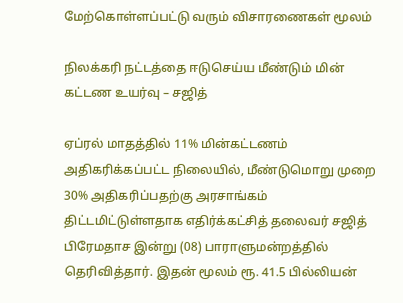மேற்கொள்ளப்பட்டு வரும் விசாரணைகள் மூலம்

நிலக்கரி நட்டத்தை ஈடுசெய்ய மீண்டும் மின் கட்டண உயர்வு – சஜித்

ஏப்ரல் மாதத்தில் 11% மின்கட்டணம் அதிகரிக்கப்பட்ட நிலையில், மீண்டுமொறு முறை 30% அதிகரிப்பதற்கு அரசாங்கம் திட்டமிட்டுள்ளதாக எதிர்க்கட்சித் தலைவர் சஜித் பிரேமதாச இன்று (08) பாராளுமன்றத்தில் தெரிவித்தார். இதன் மூலம் ரூ. 41.5 பில்லியன்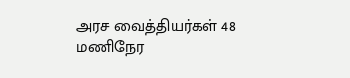அரச வைத்தியர்கள் 48 மணிநேர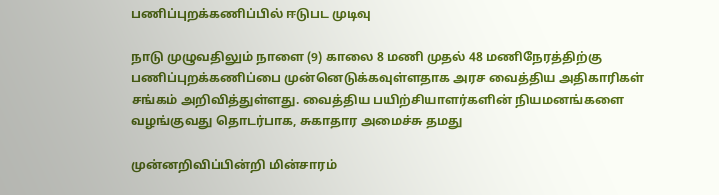பணிப்புறக்கணிப்பில் ஈடுபட முடிவு

நாடு முழுவதிலும் நாளை (9) காலை 8 மணி முதல் 48 மணிநேரத்திற்கு பணிப்புறக்கணிப்பை முன்னெடுக்கவுள்ளதாக அரச வைத்திய அதிகாரிகள் சங்கம் அறிவித்துள்ளது. வைத்திய பயிற்சியாளர்களின் நியமனங்களை வழங்குவது தொடர்பாக, சுகாதார அமைச்சு தமது

முன்னறிவிப்பின்றி மின்சாரம்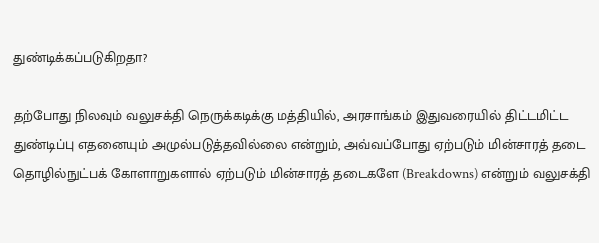துண்டிக்கப்படுகிறதா?

தற்போது நிலவும் வலுசக்தி நெருக்கடிக்கு மத்தியில், அரசாங்கம் இதுவரையில் திட்டமிட்ட துண்டிப்பு எதனையும் அமுல்படுத்தவில்லை என்றும், அவ்வப்போது ஏற்படும் மின்சாரத் தடை தொழில்நுட்பக் கோளாறுகளால் ஏற்படும் மின்சாரத் தடைகளே (Breakdowns) என்றும் வலுசக்தி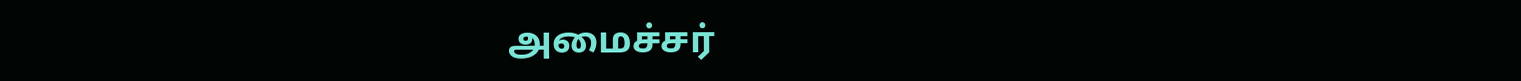அமைச்சர்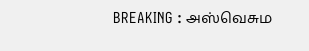BREAKING : அஸ்வெசும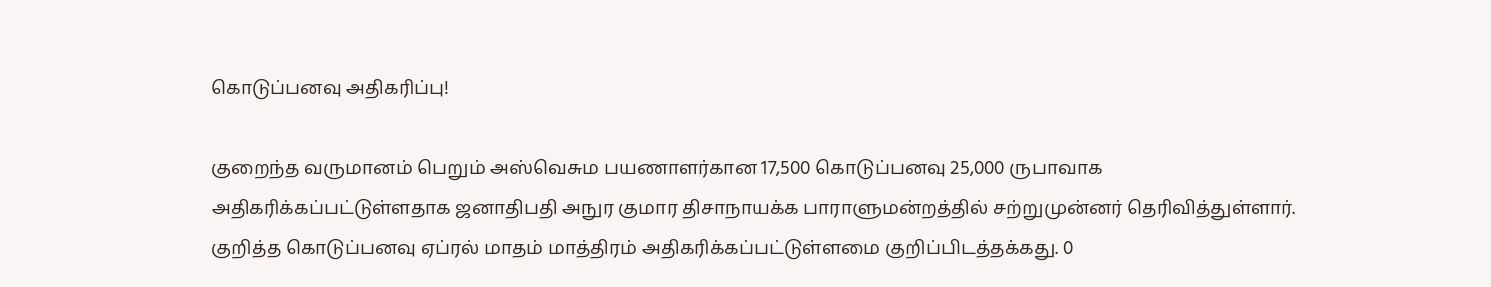கொடுப்பனவு அதிகரிப்பு!

குறைந்த வருமானம் பெறும் அஸ்வெசும பயணாளர்கான 17,500 கொடுப்பனவு 25,000 ருபாவாக அதிகரிக்கப்பட்டுள்ளதாக ஜனாதிபதி அநுர குமார திசாநாயக்க பாராளுமன்றத்தில் சற்றுமுன்னர் தெரிவித்துள்ளார். குறித்த கொடுப்பனவு ஏப்ரல் மாதம் மாத்திரம் அதிகரிக்கப்பட்டுள்ளமை குறிப்பிடத்தக்கது. 0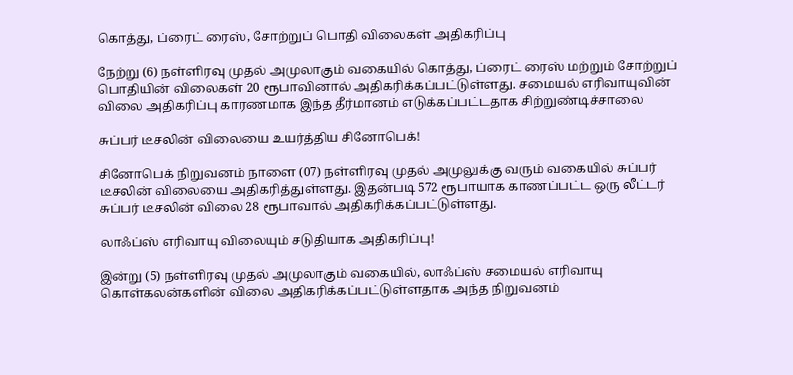கொத்து, ப்ரைட் ரைஸ், சோற்றுப் பொதி விலைகள் அதிகரிப்பு

நேற்று (6) நள்ளிரவு முதல் அமுலாகும் வகையில் கொத்து, ப்ரைட் ரைஸ் மற்றும் சோற்றுப் பொதியின் விலைகள் 20 ரூபாவினால் அதிகரிக்கப்பட்டுள்ளது. சமையல் எரிவாயுவின் விலை அதிகரிப்பு காரணமாக இந்த தீர்மானம் எடுக்கப்பட்டதாக சிற்றுண்டிச்சாலை

சுப்பர் டீசலின் விலையை உயர்த்திய சினோபெக்!

சினோபெக் நிறுவனம் நாளை (07) நள்ளிரவு முதல் அமுலுக்கு வரும் வகையில் சுப்பர் டீசலின் விலையை அதிகரித்துள்ளது. இதன்படி 572 ரூபாயாக காணப்பட்ட ஒரு லீட்டர் சுப்பர் டீசலின் விலை 28 ரூபாவால் அதிகரிக்கப்பட்டுள்ளது.

லாஃப்ஸ் எரிவாயு விலையும் சடுதியாக அதிகரிப்பு!

இன்று (5) நள்ளிரவு முதல் அமுலாகும் வகையில், லாஃப்ஸ் சமையல் எரிவாயு கொள்கலன்களின் விலை அதிகரிக்கப்பட்டுள்ளதாக அந்த நிறுவனம்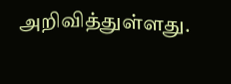அறிவித்துள்ளது.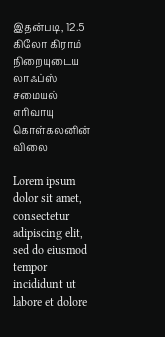இதன்படி, 12.5 கிலோ கிராம் நிறையுடைய லாஃப்ஸ் சமையல் எரிவாயு கொள்கலனின் விலை

Lorem ipsum dolor sit amet, consectetur adipiscing elit, sed do eiusmod tempor incididunt ut labore et dolore